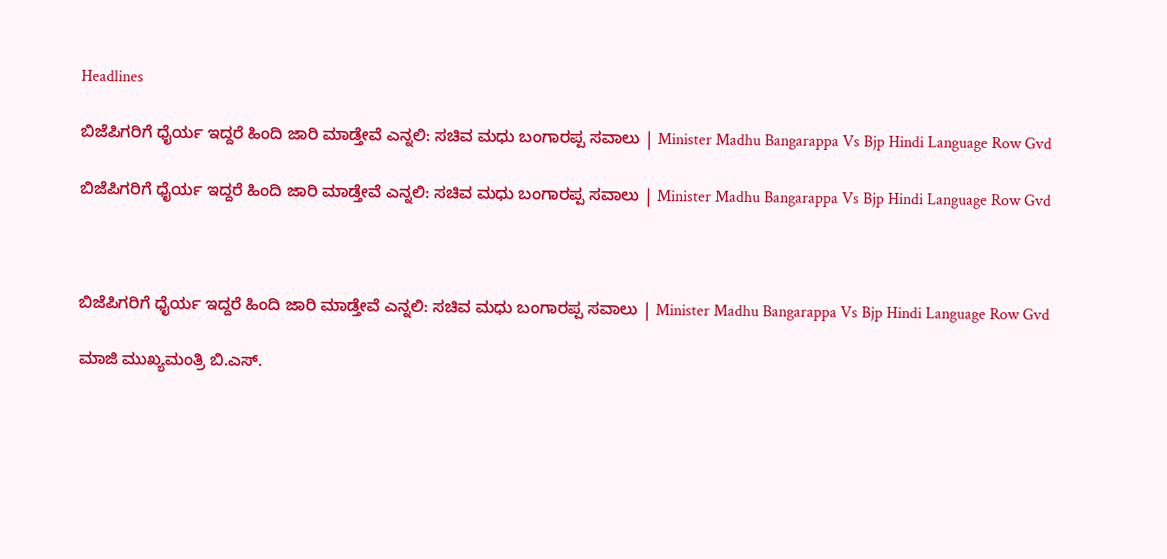Headlines

ಬಿಜೆಪಿಗರಿಗೆ ಧೈರ್ಯ ಇದ್ದರೆ ಹಿಂದಿ ಜಾರಿ ಮಾಡ್ತೇವೆ ಎನ್ನಲಿ: ಸಚಿವ ಮಧು ಬಂಗಾರಪ್ಪ ಸವಾಲು | Minister Madhu Bangarappa Vs Bjp Hindi Language Row Gvd

ಬಿಜೆಪಿಗರಿಗೆ ಧೈರ್ಯ ಇದ್ದರೆ ಹಿಂದಿ ಜಾರಿ ಮಾಡ್ತೇವೆ ಎನ್ನಲಿ: ಸಚಿವ ಮಧು ಬಂಗಾರಪ್ಪ ಸವಾಲು | Minister Madhu Bangarappa Vs Bjp Hindi Language Row Gvd



ಬಿಜೆಪಿಗರಿಗೆ ಧೈರ್ಯ ಇದ್ದರೆ ಹಿಂದಿ ಜಾರಿ ಮಾಡ್ತೇವೆ ಎನ್ನಲಿ: ಸಚಿವ ಮಧು ಬಂಗಾರಪ್ಪ ಸವಾಲು | Minister Madhu Bangarappa Vs Bjp Hindi Language Row Gvd

ಮಾಜಿ ಮುಖ್ಯಮಂತ್ರಿ ಬಿ.ಎಸ್‌.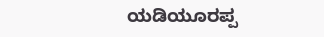ಯಡಿಯೂರಪ್ಪ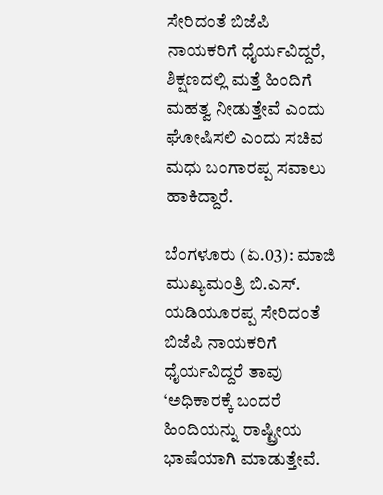ಸೇರಿದಂತೆ ಬಿಜೆಪಿ ನಾಯಕರಿಗೆ ಧೈರ್ಯವಿದ್ದರೆ, ಶಿಕ್ಷಣದಲ್ಲಿ ಮತ್ತೆ ಹಿಂದಿಗೆ ಮಹತ್ವ ನೀಡುತ್ತೇವೆ ಎಂದು ಘೋಷಿಸಲಿ ಎಂದು ಸಚಿವ ಮಧು ಬಂಗಾರಪ್ಪ ಸವಾಲು ಹಾಕಿದ್ದಾರೆ.

ಬೆಂಗಳೂರು (ಏ.03): ಮಾಜಿ ಮುಖ್ಯಮಂತ್ರಿ ಬಿ.ಎಸ್‌. ಯಡಿಯೂರಪ್ಪ ಸೇರಿದಂತೆ ಬಿಜೆಪಿ ನಾಯಕರಿಗೆ ಧೈರ್ಯವಿದ್ದರೆ ತಾವು ‘ಅಧಿಕಾರಕ್ಕೆ ಬಂದರೆ ಹಿಂದಿಯನ್ನು ರಾಷ್ಟ್ರೀಯ ಭಾಷೆಯಾಗಿ ಮಾಡುತ್ತೇವೆ.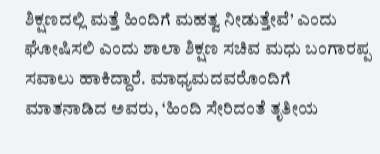ಶಿಕ್ಷಣದಲ್ಲಿ ಮತ್ತೆ ಹಿಂದಿಗೆ ಮಹತ್ವ ನೀಡುತ್ತೇವೆ’ ಎಂದು ಘೋಷಿಸಲಿ ಎಂದು ಶಾಲಾ ಶಿಕ್ಷಣ ಸಚಿವ ಮಧು ಬಂಗಾರಪ್ಪ ಸವಾಲು ಹಾಕಿದ್ದಾರೆ. ಮಾಧ್ಯಮದವರೊಂದಿಗೆ ಮಾತನಾಡಿದ ಅವರು, ‘ಹಿಂದಿ ಸೇರಿದಂತೆ ತೃತೀಯ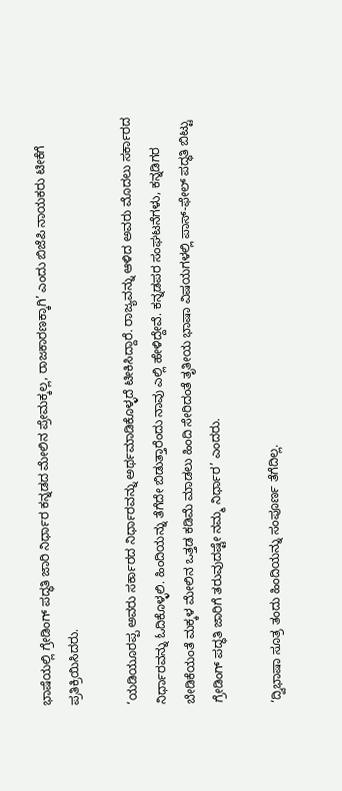ಭಾಷೆಯಲ್ಲಿ ಗ್ರೇಡಿಂಗ್‌ ಪದ್ಧತಿ ಜಾರಿ ನಿರ್ಧಾರ ಕನ್ನಡದ ಮೇಲಿನ ಪ್ರೇಮಕ್ಕಲ್ಲ, ರಾಜಕಾರಣಕ್ಕಾಗಿ’ ಎಂದು ಬಿಜೆಪಿ ನಾಯಕರು ಟೀಕೆಗೆ ಪ್ರತಿಕ್ರಿಯಿಸಿದರು.

‘ಯಡಿಯೂರಪ್ಪ ಅವರು ಸರ್ಕಾರದ ನಿರ್ಧಾರವನ್ನು ಅರ್ಥಮಾಡಿಕೊಳ್ಳದೆ ಟೀಕಿಸಿದ್ದಾರೆ. ರಾಜ್ಯವನ್ನು ಆಳಿದ ಅವರು ಮೊದಲು ಸರ್ಕಾರದ ನಿರ್ಧಾರವನ್ನು ಓದಿಕೊಳ್ಳಲಿ. ಹಿಂದಿಯನ್ನು ತೆಗೆದೇ ಬಿಡುತ್ತಾರೆಂದು ನಾವು ಎಲ್ಲಿ ಹೇಳಿದ್ದೇವೆ. ಕನ್ನಡಪರ ಸಂಘಟನೆಗಳು, ಕನ್ನಡಿಗರ ಬೇಡಿಕೆಯಂತೆ ಮಕ್ಕಳ ಮೇಲಿನ ಒತ್ತಡ ಕಡಿಮೆ ಮಾಡಲು ಹಿಂದಿ ಸೇರಿದಂತೆ ತೃತೀಯ ಭಾಷಾ ವಿಷಯಗಳಲ್ಲಿ ಪಾಸ್‌-ಫೇಲ್‌ ಪದ್ಧತಿ ಬಿಟ್ಟು ಗ್ರೇಡಿಂಗ್‌ ಪದ್ಧತಿ ಜಾರಿಗೆ ತರುವುದಷ್ಟೇ ನಮ್ಮ ನಿರ್ಧಾರ’ ಎಂದರು.

‘ದ್ವಿಭಾಷಾ ಸೂತ್ರ ತಂದು ಹಿಂದಿಯನ್ನು ಸಂಪೂರ್ಣ ತೆಗೆದಿಲ್ಲ.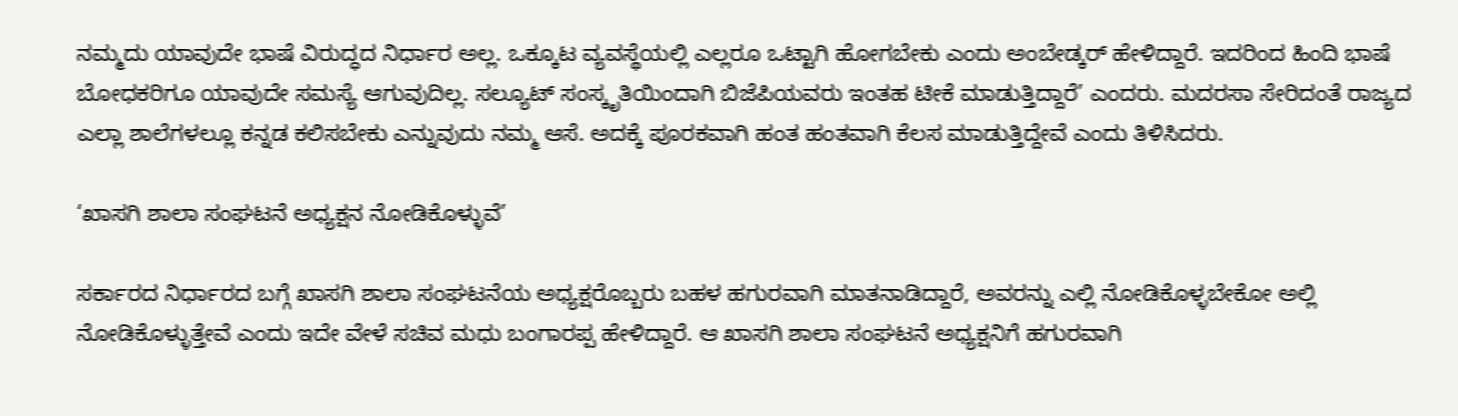ನಮ್ಮದು ಯಾವುದೇ ಭಾಷೆ ವಿರುದ್ಧದ ನಿರ್ಧಾರ ಅಲ್ಲ. ಒಕ್ಕೂಟ ವ್ಯವಸ್ಥೆಯಲ್ಲಿ ಎಲ್ಲರೂ ಒಟ್ಟಾಗಿ ಹೋಗಬೇಕು ಎಂದು ಅಂಬೇಡ್ಕರ್‌ ಹೇಳಿದ್ದಾರೆ. ಇದರಿಂದ ಹಿಂದಿ ಭಾಷೆ ಬೋಧಕರಿಗೂ ಯಾವುದೇ ಸಮಸ್ಯೆ ಆಗುವುದಿಲ್ಲ. ಸಲ್ಯೂಟ್‌ ಸಂಸ್ಕೃತಿಯಿಂದಾಗಿ ಬಿಜೆಪಿಯವರು ಇಂತಹ ಟೀಕೆ ಮಾಡುತ್ತಿದ್ದಾರೆ’ ಎಂದರು. ಮದರಸಾ ಸೇರಿದಂತೆ ರಾಜ್ಯದ ಎಲ್ಲಾ ಶಾಲೆಗಳಲ್ಲೂ ಕನ್ನಡ ಕಲಿಸಬೇಕು ಎನ್ನುವುದು ನಮ್ಮ ಆಸೆ. ಅದಕ್ಕೆ ಪೂರಕವಾಗಿ ಹಂತ ಹಂತವಾಗಿ ಕೆಲಸ ಮಾಡುತ್ತಿದ್ದೇವೆ ಎಂದು ತಿಳಿಸಿದರು.

‘ಖಾಸಗಿ ಶಾಲಾ ಸಂಘಟನೆ ಅಧ್ಯಕ್ಷನ ನೋಡಿಕೊಳ್ಳುವೆ’

ಸರ್ಕಾರದ ನಿರ್ಧಾರದ ಬಗ್ಗೆ ಖಾಸಗಿ ಶಾಲಾ ಸಂಘಟನೆಯ ಅಧ್ಯಕ್ಷರೊಬ್ಬರು ಬಹಳ ಹಗುರವಾಗಿ ಮಾತನಾಡಿದ್ದಾರೆ, ಅವರನ್ನು ಎಲ್ಲಿ ನೋಡಿಕೊಳ್ಳಬೇಕೋ ಅಲ್ಲಿ ನೋಡಿಕೊಳ್ಳುತ್ತೇವೆ ಎಂದು ಇದೇ ವೇಳೆ ಸಚಿವ ಮಧು ಬಂಗಾರಪ್ಪ ಹೇಳಿದ್ದಾರೆ. ಆ ಖಾಸಗಿ ಶಾಲಾ ಸಂಘಟನೆ ಅಧ್ಯಕ್ಷನಿಗೆ ಹಗುರವಾಗಿ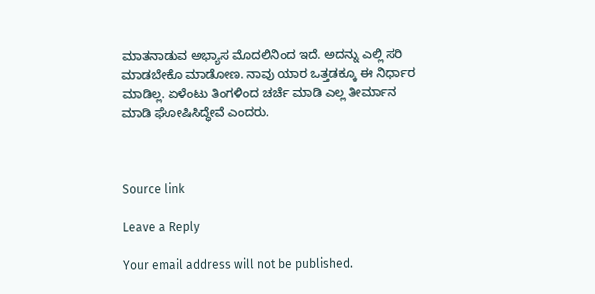ಮಾತನಾಡುವ ಅಭ್ಯಾಸ ಮೊದಲಿನಿಂದ ಇದೆ. ಅದನ್ನು ಎಲ್ಲಿ ಸರಿ ಮಾಡಬೇಕೊ ಮಾಡೋಣ. ನಾವು ಯಾರ ಒತ್ತಡಕ್ಕೂ ಈ ನಿರ್ಧಾರ ಮಾಡಿಲ್ಲ. ಏಳೆಂಟು ತಿಂಗಳಿಂದ ಚರ್ಚೆ ಮಾಡಿ ಎಲ್ಲ ತೀರ್ಮಾನ ಮಾಡಿ ಘೋಷಿಸಿದ್ಧೇವೆ ಎಂದರು.



Source link

Leave a Reply

Your email address will not be published.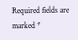Required fields are marked *